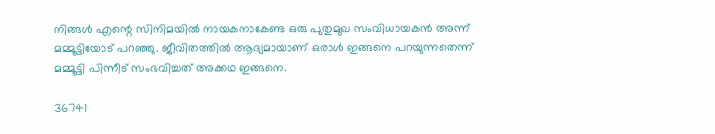നിങ്ങൾ എന്റെ സിനിമയിൽ നായകനാകേണ്ട ഒരു പുതുമുഖ സംവിധായകൻ അന്ന് മമ്മൂട്ടിയോട് പറഞ്ഞു. ജീവിതത്തിൽ ആദ്യമായാണ് ഒരാൾ ഇങ്ങനെ പറയുന്നതെന്ന് മമ്മൂട്ടി പിന്നീട് സംഭവിച്ചത് അക്കഥ ഇങ്ങനെ.

36741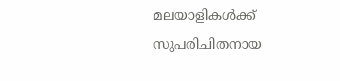മലയാളികൾക്ക് സുപരിചിതനായ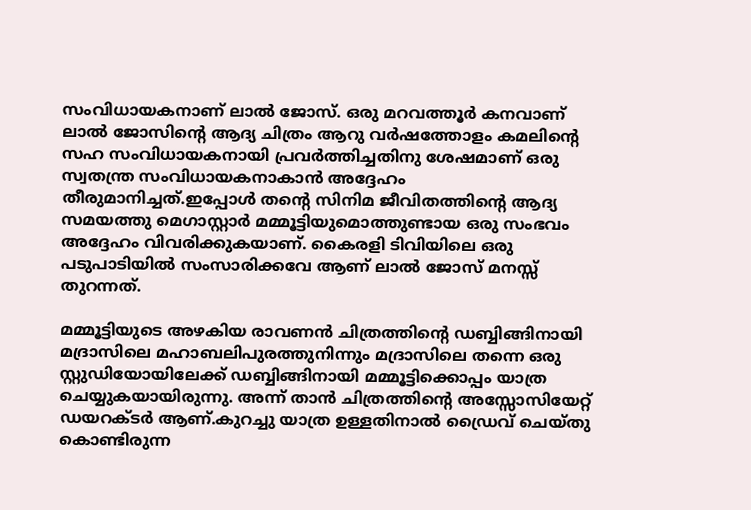സംവിധായകനാണ് ലാൽ ജോസ്. ഒരു മറവത്തൂർ കനവാണ്‌ ലാൽ ജോസിന്റെ ആദ്യ ചിത്രം ആറു വർഷത്തോളം കമലിന്റെ സഹ സംവിധായകനായി പ്രവർത്തിച്ചതിനു ശേഷമാണ് ഒരു സ്വതന്ത്ര സംവിധായകനാകാൻ അദ്ദേഹം തീരുമാനിച്ചത്.ഇപ്പോൾ തന്റെ സിനിമ ജീവിതത്തിന്റെ ആദ്യ സമയത്തു മെഗാസ്റ്റാർ മമ്മൂട്ടിയുമൊത്തുണ്ടായ ഒരു സംഭവം അദ്ദേഹം വിവരിക്കുകയാണ്. കൈരളി ടിവിയിലെ ഒരു പടുപാടിയിൽ സംസാരിക്കവേ ആണ് ലാൽ ജോസ് മനസ്സ് തുറന്നത്.

മമ്മൂട്ടിയുടെ അഴകിയ രാവണൻ ചിത്രത്തിന്റെ ഡബ്ബിങ്ങിനായി മദ്രാസിലെ മഹാബലിപുരത്തുനിന്നും മദ്രാസിലെ തന്നെ ഒരു സ്റ്റുഡിയോയിലേക്ക് ഡബ്ബിങ്ങിനായി മമ്മൂട്ടിക്കൊപ്പം യാത്ര ചെയ്യുകയായിരുന്നു. അന്ന് താൻ ചിത്രത്തിന്റെ അസ്സോസിയേറ്റ് ഡയറക്ടർ ആണ്.കുറച്ചു യാത്ര ഉള്ളതിനാൽ ഡ്രൈവ് ചെയ്തു കൊണ്ടിരുന്ന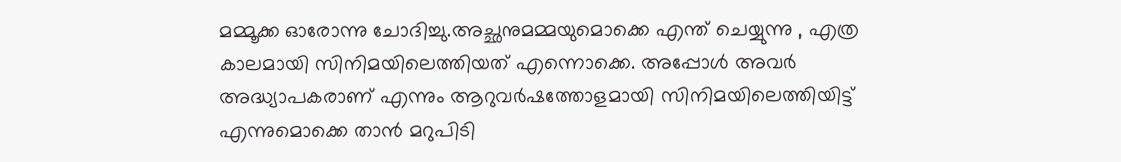മമ്മൂക്ക ഓരോന്നു ചോദിച്ചു.അച്ഛനുമമ്മയുമൊക്കെ എന്ത് ചെയ്യുന്നു , എത്ര കാലമായി സിനിമയിലെത്തിയത് എന്നൊക്കെ. അപ്പോൾ അവർ അദ്ധ്യാപകരാണ് എന്നും ആറുവർഷത്തോളമായി സിനിമയിലെത്തിയിട്ട് എന്നുമൊക്കെ താൻ മറുപിടി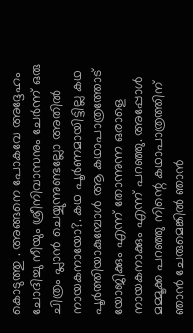കൊടുത്തു . അങ്ങനെ പോകവേ അദ്ദേഹം ചോദിച്ചു നീയും ശ്രീനിവാസനും ചേർന്ന് ഒരു ചിത്രം പ്ലാൻ ചെയ്യുന്നുണ്ടല്ലോ അതിൽ നായകനായോ?. കഥ പൂർണമായിട്ടില്ല കഥ പൂർത്തിയാകുമ്പോൾ ആ കഥാപാത്രത്തോട് യോജിക്കും എന്ന് തോന്നുന്ന ഒരാളെ നായകനാക്കും എന്ന് പറഞ്ഞു. അപ്പോൾ മമ്മൂക്ക പറഞ്ഞു നിന്റെ കഥാപാത്രത്തിന് ഞാൻ ചേരുമെങ്കിൽ ഞാൻ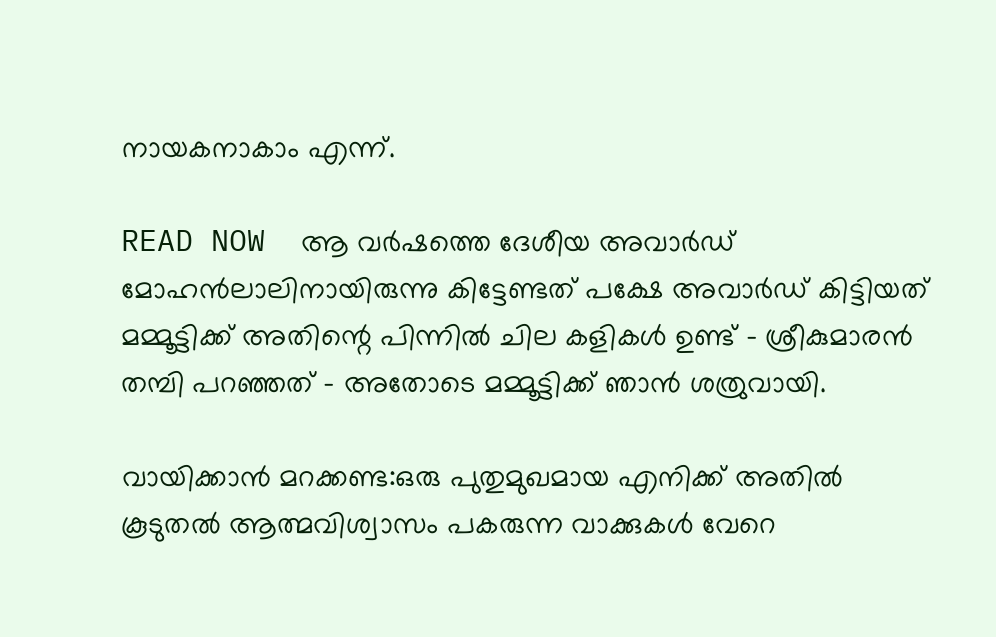നായകനാകാം എന്ന്.

READ NOW  ആ വർഷത്തെ ദേശീയ അവാർഡ് മോഹൻലാലിനായിരുന്നു കിട്ടേണ്ടത് പക്ഷേ അവാർഡ് കിട്ടിയത് മമ്മൂട്ടിക്ക് അതിന്റെ പിന്നിൽ ചില കളികൾ ഉണ്ട് - ശ്രീകുമാരൻ തമ്പി പറഞ്ഞത് - അതോടെ മമ്മൂട്ടിക്ക് ഞാൻ ശത്രുവായി.

വായിക്കാൻ മറക്കണ്ട:ഒരു പുതുമുഖമായ എനിക്ക് അതിൽ കൂടുതൽ ആത്മവിശ്വാസം പകരുന്ന വാക്കുകൾ വേറെ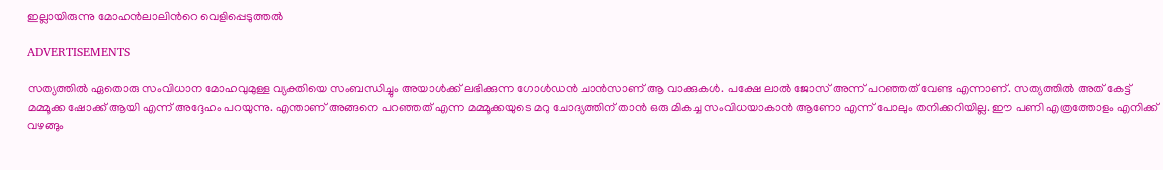ഇല്ലായിരുന്നു മോഹൻലാലിൻറെ വെളിപ്പെടുത്തൽ

ADVERTISEMENTS

സത്യത്തിൽ ഏതൊരു സംവിധാന മോഹവുമുള്ള വ്യക്തിയെ സംബന്ധിച്ചും അയാൾക്ക് ലഭിക്കുന്ന ഗോൾഡൻ ചാൻസാണ് ആ വാക്കുകൾ. പക്ഷേ ലാൽ ജോസ് അന്ന് പറഞ്ഞത് വേണ്ട എന്നാണ്. സത്യത്തിൽ അത് കേട്ട് മമ്മൂക്ക ഷോക്ക് ആയി എന്ന് അദ്ദേഹം പറയുന്നു. എന്താണ് അങ്ങനെ പറഞ്ഞത് എന്ന മമ്മൂക്കയുടെ മറു ചോദ്യത്തിന് താൻ ഒരു മികച്ച സംവിധയാകാൻ ആണോ എന്ന് പോലും തനിക്കറിയില്ല. ഈ പണി എത്രത്തോളം എനിക്ക് വഴങ്ങും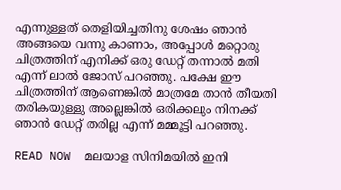എന്നുള്ളത് തെളിയിച്ചതിനു ശേഷം ഞാൻ അങ്ങയെ വന്നു കാണാം, അപ്പോൾ മറ്റൊരു ചിത്രത്തിന് എനിക്ക് ഒരു ഡേറ്റ് തന്നാൽ മതി എന്ന് ലാൽ ജോസ് പറഞ്ഞു. പക്ഷേ ഈ ചിത്രത്തിന് ആണെങ്കിൽ മാത്രമേ താൻ തീയതി തരികയുള്ളു അല്ലെങ്കിൽ ഒരിക്കലും നിനക്ക് ഞാൻ ഡേറ്റ് തരില്ല എന്ന് മമ്മൂട്ടി പറഞ്ഞു.

READ NOW  മലയാള സിനിമയില്‍ ഇനി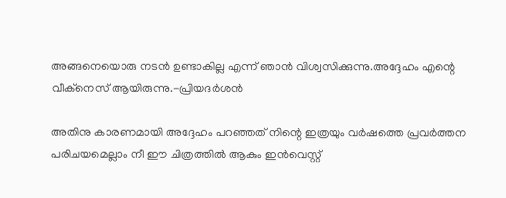അങ്ങനെയൊരു നടന്‍ ഉണ്ടാകില്ല എന്ന് ഞാന്‍ വിശ്വസിക്കുന്നു.അദ്ദേഹം എന്റെ വീക്നെസ് ആയിരുന്നു.-പ്രിയദര്‍ശന്‍

അതിനു കാരണമായി അദ്ദേഹം പറഞ്ഞത് നിന്റെ ഇത്രയും വർഷത്തെ പ്രവർത്തന പരിചയമെല്ലാം നീ ഈ ചിത്രത്തിൽ ആകും ഇൻവെസ്റ്റ്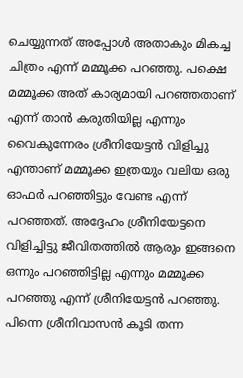ചെയ്യുന്നത് അപ്പോൾ അതാകും മികച്ച ചിത്രം എന്ന് മമ്മൂക്ക പറഞ്ഞു. പക്ഷെ മമ്മൂക്ക അത് കാര്യമായി പറഞ്ഞതാണ് എന്ന് താൻ കരുതിയില്ല എന്നും വൈകുന്നേരം ശ്രീനിയേട്ടൻ വിളിച്ചു എന്താണ് മമ്മൂക്ക ഇത്രയും വലിയ ഒരു ഓഫർ പറഞ്ഞിട്ടും വേണ്ട എന്ന് പറഞ്ഞത്. അദ്ദേഹം ശ്രീനിയേട്ടനെ വിളിച്ചിട്ടു ജീവിതത്തിൽ ആരും ഇങ്ങനെ ഒന്നും പറഞ്ഞിട്ടില്ല എന്നും മമ്മൂക്ക പറഞ്ഞു എന്ന് ശ്രീനിയേട്ടൻ പറഞ്ഞു. പിന്നെ ശ്രീനിവാസൻ കൂടി തന്ന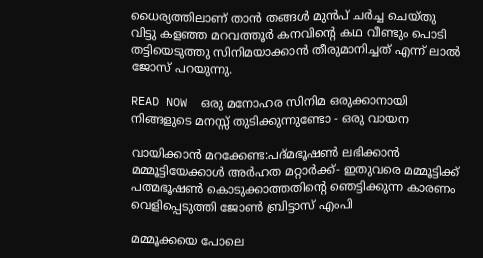ധൈര്യത്തിലാണ് താൻ തങ്ങൾ മുൻപ് ചർച്ച ചെയ്തു വിട്ടു കളഞ്ഞ മറവത്തൂർ കനവിന്റെ കഥ വീണ്ടും പൊടി തട്ടിയെടുത്തു സിനിമയാക്കാൻ തീരുമാനിച്ചത് എന്ന് ലാൽ ജോസ് പറയുന്നു.

READ NOW  ഒരു മനോഹര സിനിമ ഒരുക്കാനായി നിങ്ങളുടെ മനസ്സ് തുടിക്കുന്നുണ്ടോ - ഒരു വായന

വായിക്കാൻ മറക്കേണ്ട:പദ്‌മഭൂഷൺ ലഭിക്കാൻ മമ്മൂട്ടിയേക്കാൾ അർഹത മറ്റാർക്ക്- ഇതുവരെ മമ്മൂട്ടിക്ക് പത്മഭൂഷൺ കൊടുക്കാത്തതിന്റെ ഞെട്ടിക്കുന്ന കാരണം വെളിപ്പെടുത്തി ജോൺ ബ്രിട്ടാസ് എംപി

മമ്മൂക്കയെ പോലെ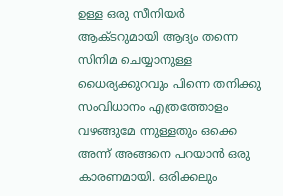ഉള്ള ഒരു സീനിയർ ആക്ടറുമായി ആദ്യം തന്നെ സിനിമ ചെയ്യാനുള്ള ധൈര്യക്കുറവും പിന്നെ തനിക്കു സംവിധാനം എത്രത്തോളം വഴങ്ങുമേ ന്നുള്ളതും ഒക്കെ അന്ന് അങ്ങനെ പറയാൻ ഒരു കാരണമായി. ഒരിക്കലും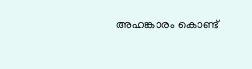അഹങ്കാരം കൊണ്ട്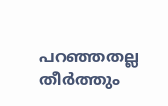പറഞ്ഞതല്ല തീർത്തും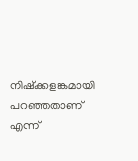നിഷ്ക്കളങ്കമായി പറഞ്ഞതാണ് എന്ന്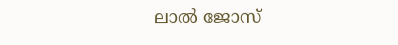ലാൽ ജോസ്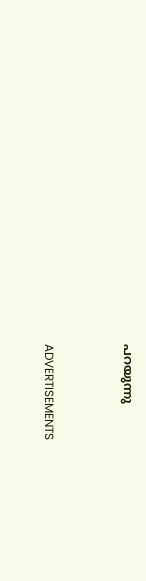പറയുന്നു



ADVERTISEMENTS